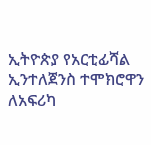ኢትዮጵያ የአርቲፊሻል ኢንተለጀንስ ተሞክሮዋን ለአፍሪካ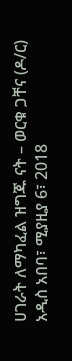ሀገራት ለማካፈል ዝግጁ ናት – ወርቁ ጋቸና (ዶ/ር)
አዲስ አበባ፣ ሚያዚያ 6፣ 2018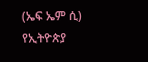(ኤፍ ኤም ሲ) የኢትዮጵያ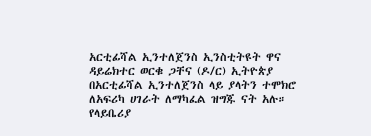አርቲፊሻል ኢንተለጀንስ ኢንስቲትዩት ዋና ዳይሬክተር ወርቁ ጋቸና (ዶ/ር) ኢትዮጵያ በአርቲፊሻል ኢንተለጀንስ ላይ ያላትን ተሞክሮ ለአፍሪካ ሀገራት ለማካፈል ዝግጁ ናት አሉ።
የላይቤሪያ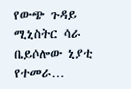የውጭ ጉዳይ ሚኒስትር ሳራ ቤይሶሎው ኒያቲ የተመራ…